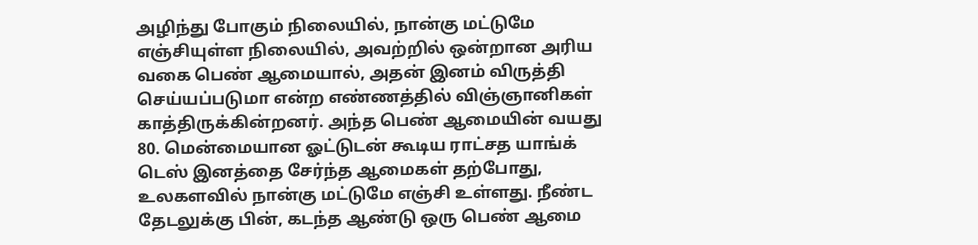அழிந்து போகும் நிலையில், நான்கு மட்டுமே எஞ்சியுள்ள நிலையில், அவற்றில் ஒன்றான அரிய வகை பெண் ஆமையால், அதன் இனம் விருத்தி செய்யப்படுமா என்ற எண்ணத்தில் விஞ்ஞானிகள் காத்திருக்கின்றனர். அந்த பெண் ஆமையின் வயது 80. மென்மையான ஓட்டுடன் கூடிய ராட்சத யாங்க் டெஸ் இனத்தை சேர்ந்த ஆமைகள் தற்போது, உலகளவில் நான்கு மட்டுமே எஞ்சி உள்ளது. நீண்ட தேடலுக்கு பின், கடந்த ஆண்டு ஒரு பெண் ஆமை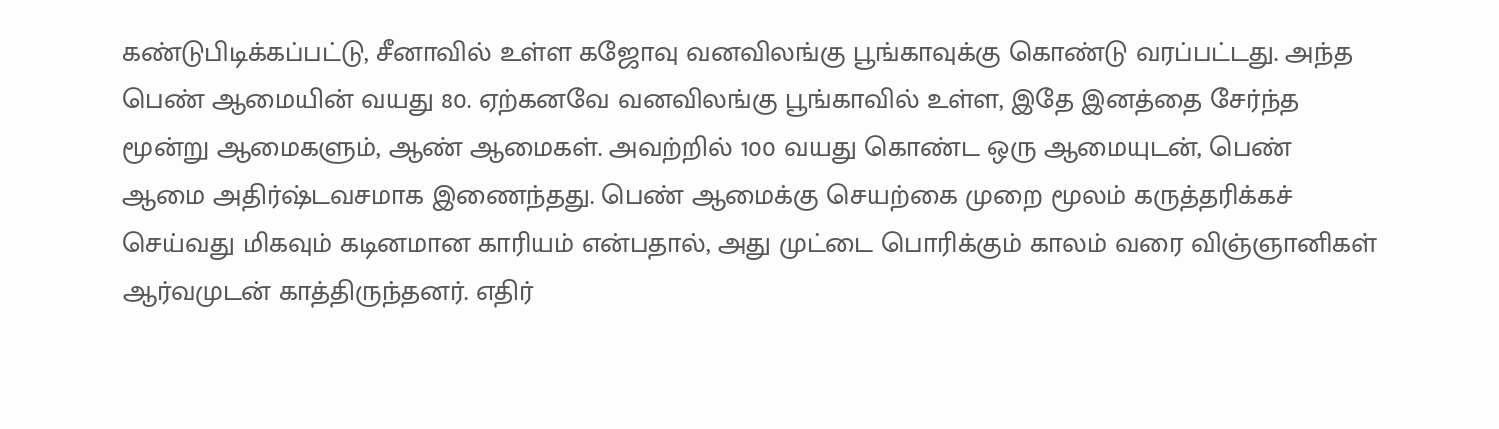கண்டுபிடிக்கப்பட்டு, சீனாவில் உள்ள கஜோவு வனவிலங்கு பூங்காவுக்கு கொண்டு வரப்பட்டது. அந்த பெண் ஆமையின் வயது 80. ஏற்கனவே வனவிலங்கு பூங்காவில் உள்ள, இதே இனத்தை சேர்ந்த மூன்று ஆமைகளும், ஆண் ஆமைகள். அவற்றில் 100 வயது கொண்ட ஒரு ஆமையுடன், பெண் ஆமை அதிர்ஷ்டவசமாக இணைந்தது. பெண் ஆமைக்கு செயற்கை முறை மூலம் கருத்தரிக்கச் செய்வது மிகவும் கடினமான காரியம் என்பதால், அது முட்டை பொரிக்கும் காலம் வரை விஞ்ஞானிகள் ஆர்வமுடன் காத்திருந்தனர். எதிர்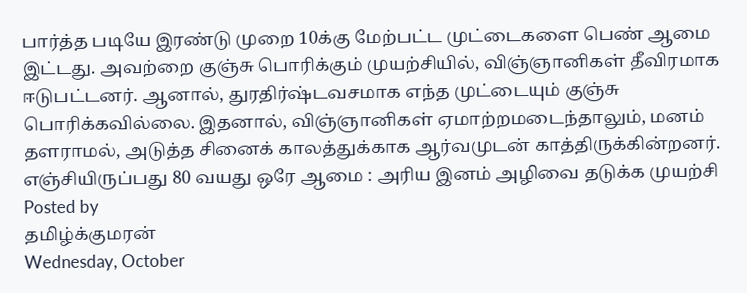பார்த்த படியே இரண்டு முறை 10க்கு மேற்பட்ட முட்டைகளை பெண் ஆமை இட்டது. அவற்றை குஞ்சு பொரிக்கும் முயற்சியில், விஞ்ஞானிகள் தீவிரமாக ஈடுபட்டனர். ஆனால், துரதிர்ஷ்டவசமாக எந்த முட்டையும் குஞ்சு பொரிக்கவில்லை. இதனால், விஞ்ஞானிகள் ஏமாற்றமடைந்தாலும், மனம் தளராமல், அடுத்த சினைக் காலத்துக்காக ஆர்வமுடன் காத்திருக்கின்றனர்.
எஞ்சியிருப்பது 80 வயது ஒரே ஆமை : அரிய இனம் அழிவை தடுக்க முயற்சி
Posted by
தமிழ்க்குமரன்
Wednesday, October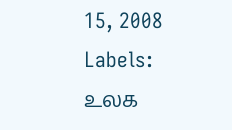15, 2008
Labels: உலக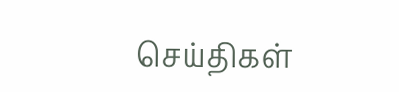செய்திகள்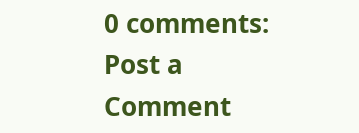0 comments:
Post a Comment